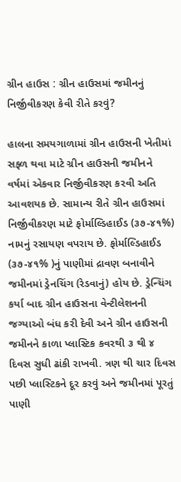ગ્રીન હાઉસ : ગ્રીન હાઉસમાં જમીનનું નિર્જીવીકરણ કેવી રીતે કરવું?

હાલના સમયગાળામાં ગ્રીન હાઉસની ખેતીમાં સફ્ળ થવા માટે ગ્રીન હાઉસની જમીનને વર્ષમાં એકવાર નિર્જીવીકરણ કરવી અતિ આવશયક છે. સામાન્ય રીતે ગ્રીન હાઉસમાં નિર્જીવીકરણ માટે ફોર્માલ્ડિહાઈડ (૩૭-૪૧%) નામનું રસાયણ વપરાય છે. ફોર્માલ્ડિહાઈડ (૩૭-૪૧% )નું પાણીમાં દ્રાવણ બનાવીને જમીનમાં ડ્રેનચિંગ (રેડવાનું) હોય છે. ડ્રેન્ચિંગ કર્યા બાદ ગ્રીન હાઉસના વેન્ટીલેશનની જગ્યાઓ બંધ કરી દેવી અને ગ્રીન હાઉસની જમીનને કાળા પ્લાસ્ટિક કવરથી ૩ થી ૪ દિવસ સુધી ઢાંકી રાખવી. ત્રણ થી ચાર દિવસ પછી પ્લાસ્ટિકને દૂર કરવું અને જમીનમાં પૂરતું પાણી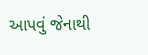આપવું જેનાથી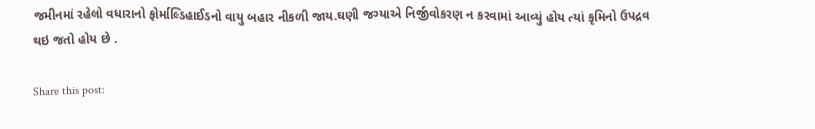જમીનમાં રહેલો વધારાનો ફોર્માલ્ડિહાઈડનો વાયુ બહાર નીકળી જાય.ઘણી જગ્યાએ નિર્જીવોકરણ ન કરવામાં આવ્યું હોય ત્યાં કૃમિનો ઉપદ્રવ થઇ જતો હોય છે .

Share this post: